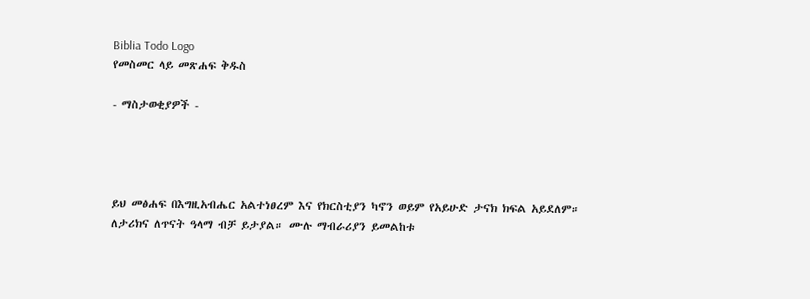Biblia Todo Logo
የመስመር ላይ መጽሐፍ ቅዱስ

- ማስታወቂያዎች -




ይህ መፅሐፍ በእግዚአብሔር አልተነፀረም እና የክርስቲያን ካኖን ወይም የአይሁድ ታናክ ክፍል አይደለም። ለታሪክና ለጥናት ዓላማ ብቻ ይታያል። ሙሉ ማብራሪያን ይመልከቱ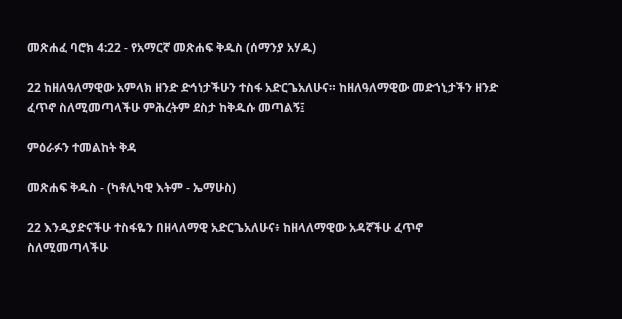መጽሐፈ ባሮክ 4:22 - የአማርኛ መጽሐፍ ቅዱስ (ሰማንያ አሃዱ)

22 ከዘለዓለማዊው አምላክ ዘንድ ድኅነታችሁን ተስፋ አድርጌአለሁና። ከዘለዓለማዊው መድኀኒታችን ዘንድ ፈጥኖ ስለሚመጣላችሁ ምሕረትም ደስታ ከቅዱሱ መጣልኝ፤

ምዕራፉን ተመልከት ቅዳ

መጽሐፍ ቅዱስ - (ካቶሊካዊ እትም - ኤማሁስ)

22 እንዲያድናችሁ ተስፋዬን በዘላለማዊ አድርጌአለሁና፥ ከዘላለማዊው አዳኛችሁ ፈጥኖ ስለሚመጣላችሁ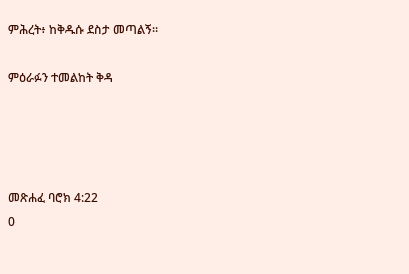ምሕረት፥ ከቅዱሱ ደስታ መጣልኝ።

ምዕራፉን ተመልከት ቅዳ




መጽሐፈ ባሮክ 4:22
0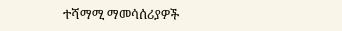ተሻማሚ ማመሳሰሪያዎች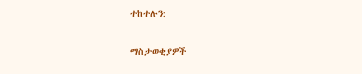ተከተሉን:

ማስታወቂያዎች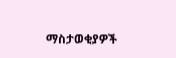ማስታወቂያዎች